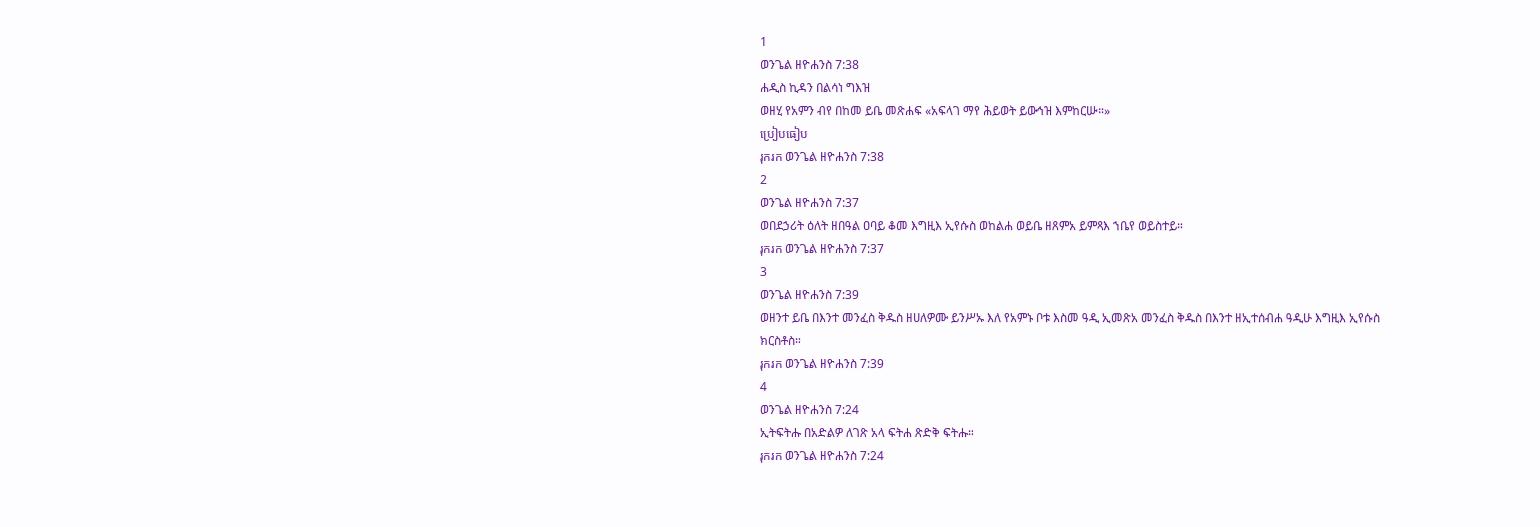1
ወንጌል ዘዮሐንስ 7:38
ሐዲስ ኪዳን በልሳነ ግእዝ
ወዘሂ የአምን ብየ በከመ ይቤ መጽሐፍ «አፍላገ ማየ ሕይወት ይውኅዝ እምከርሡ።»
ប្រៀបធៀប
រុករក ወንጌል ዘዮሐንስ 7:38
2
ወንጌል ዘዮሐንስ 7:37
ወበደኃሪት ዕለት ዘበዓል ዐባይ ቆመ እግዚእ ኢየሱስ ወከልሐ ወይቤ ዘጸምአ ይምጻእ ኀቤየ ወይስተይ።
រុករក ወንጌል ዘዮሐንስ 7:37
3
ወንጌል ዘዮሐንስ 7:39
ወዘንተ ይቤ በእንተ መንፈስ ቅዱስ ዘሀለዎሙ ይንሥኡ እለ የአምኑ ቦቱ እስመ ዓዲ ኢመጽአ መንፈስ ቅዱስ በእንተ ዘኢተሰብሐ ዓዲሁ እግዚእ ኢየሱስ ክርስቶስ።
រុករក ወንጌል ዘዮሐንስ 7:39
4
ወንጌል ዘዮሐንስ 7:24
ኢትፍትሑ በአድልዎ ለገጽ አላ ፍትሐ ጽድቅ ፍትሑ።
រុករក ወንጌል ዘዮሐንስ 7:24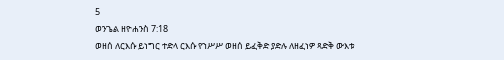5
ወንጌል ዘዮሐንስ 7:18
ወዘሰ ለርእሱ ይነግር ተድላ ርእሱ የኀሥሥ ወዘሰ ይፈቅድ ያድሉ ለዘፈነዎ ጻድቅ ውእቱ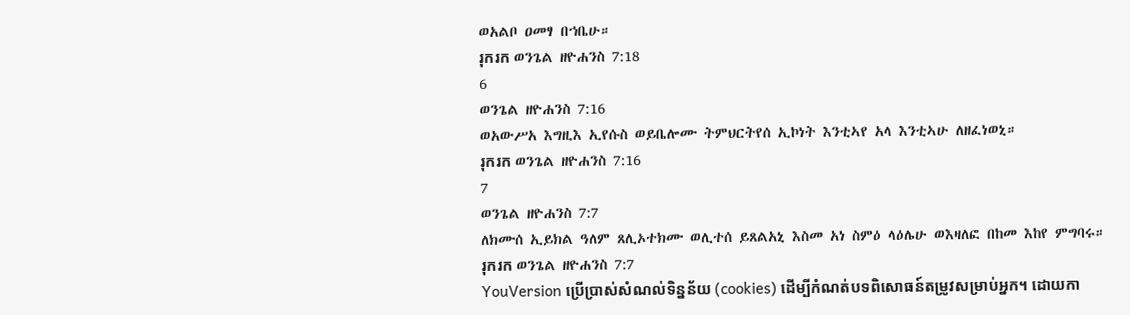ወአልቦ ዐመፃ በኀቤሁ።
រុករក ወንጌል ዘዮሐንስ 7:18
6
ወንጌል ዘዮሐንስ 7:16
ወአውሥአ እግዚእ ኢየሱስ ወይቤሎሙ ትምህርትየሰ ኢኮነት እንቲኣየ አላ እንቲኣሁ ለዘፈነወኒ።
រុករក ወንጌል ዘዮሐንስ 7:16
7
ወንጌል ዘዮሐንስ 7:7
ለክሙሰ ኢይክል ዓለም ጸሊኦተክሙ ወሊተሰ ይጸልአኒ እስመ አነ ስምዕ ላዕሌሁ ወእዛለፎ በከመ እከየ ምግባሩ።
រុករក ወንጌል ዘዮሐንስ 7:7
YouVersion ប្រើប្រាស់សំណល់ទិន្នន័យ (cookies) ដើម្បីកំណត់បទពិសោធន៍តម្រូវសម្រាប់អ្នក។ ដោយកា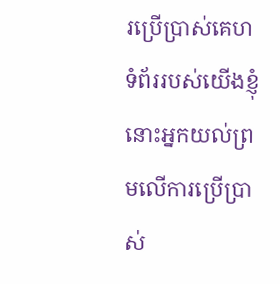រប្រើប្រាស់គេហទំព័ររបស់យើងខ្ញុំ នោះអ្នកយល់ព្រមលើការប្រើប្រាស់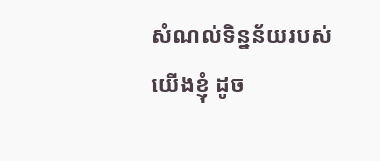សំណល់ទិន្នន័យរបស់យើងខ្ញុំ ដូច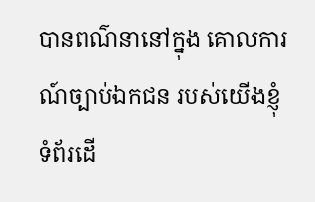បានពណ៌នានៅក្នុង គោលការណ៍ច្បាប់ឯកជន របស់យើងខ្ញុំ
ទំព័រដើ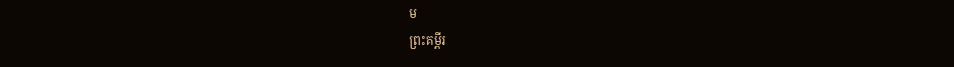ម
ព្រះគម្ពីរ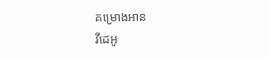គម្រោងអាន
វីដេអូ